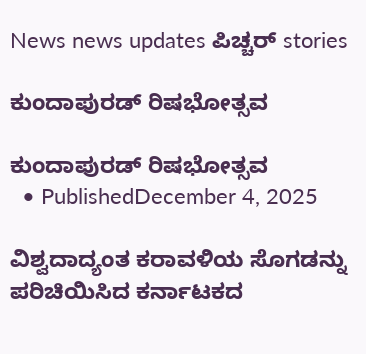News news updates ಪಿಚ್ಚರ್ stories

ಕುಂದಾಪುರಡ್ ರಿಷಭೋತ್ಸವ

ಕುಂದಾಪುರಡ್ ರಿಷಭೋತ್ಸವ
  • PublishedDecember 4, 2025

ವಿಶ್ವದಾದ್ಯಂತ ಕರಾವಳಿಯ ಸೊಗಡನ್ನು ಪರಿಚಿಯಿಸಿದ ಕರ್ನಾಟಕದ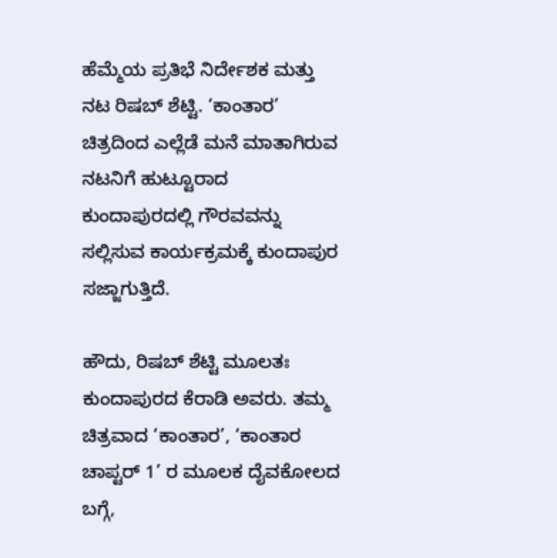ಹೆಮ್ಮೆಯ ಪ್ರತಿಭೆ ನಿರ್ದೇಶಕ ಮತ್ತು ನಟ ರಿಷಬ್ ಶೆಟ್ಟಿ. ‘ಕಾಂತಾರ’ ಚಿತ್ರದಿಂದ ಎಲ್ಲೆಡೆ ಮನೆ ಮಾತಾಗಿರುವ ನಟನಿಗೆ ಹುಟ್ಟೂರಾದ ಕುಂದಾಪುರದಲ್ಲಿ ಗೌರವವನ್ನು ಸಲ್ಲಿಸುವ ಕಾರ್ಯಕ್ರಮಕ್ಕೆ ಕುಂದಾಪುರ ಸಜ್ಜಾಗುತ್ತಿದೆ.

ಹೌದು, ರಿಷಬ್ ಶೆಟ್ಟಿ ಮೂಲತಃ ಕುಂದಾಪುರದ ಕೆರಾಡಿ ಅವರು. ತಮ್ಮ ಚಿತ್ರವಾದ ‘ಕಾಂತಾರ’, ‘ಕಾಂತಾರ ಚಾಪ್ಟರ್ 1’ ರ ಮೂಲಕ ದೈವಕೋಲದ ಬಗ್ಗೆ,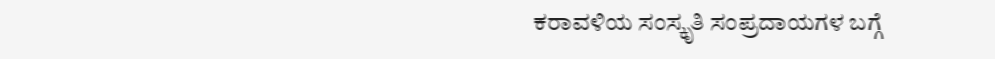ಕರಾವಳಿಯ ಸಂಸ್ಕೃತಿ ಸಂಪ್ರದಾಯಗಳ ಬಗ್ಗೆ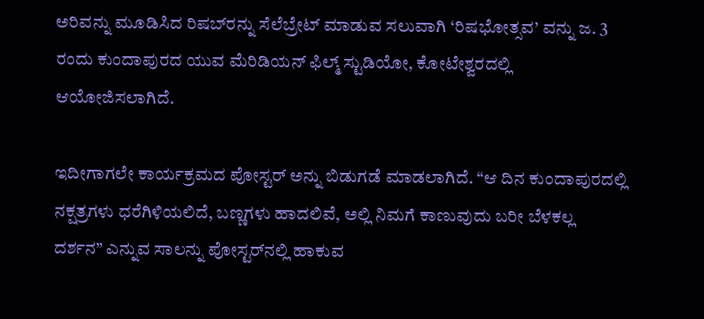ಅರಿವನ್ನು ಮೂಡಿಸಿದ ರಿಷಬ್‌ರನ್ನು ಸೆಲೆಬ್ರೇಟ್ ಮಾಡುವ ಸಲುವಾಗಿ ‘ರಿಷಭೋತ್ಸವ’ ವನ್ನು ಜ. 3 ರಂದು ಕುಂದಾಪುರದ ಯುವ ಮೆರಿಡಿಯನ್ ಫಿಲ್ಮ್ ಸ್ಟುಡಿಯೋ, ಕೋಟೇಶ್ವರದಲ್ಲಿ ಆಯೋಜಿಸಲಾಗಿದೆ.

ಇದೀಗಾಗಲೇ ಕಾರ್ಯಕ್ರಮದ ಪೋಸ್ಟರ್ ಅನ್ನು ಬಿಡುಗಡೆ ಮಾಡಲಾಗಿದೆ. “ಆ ದಿನ ಕುಂದಾಪುರದಲ್ಲಿ ನಕ್ಷತ್ರಗಳು ಧರೆಗಿಳಿಯಲಿದೆ, ಬಣ್ಣಗಳು ಹಾದಲಿವೆ, ಅಲ್ಲಿ ನಿಮಗೆ ಕಾಣುವುದು ಬರೀ ಬೆಳಕಲ್ಲ ದರ್ಶನ” ಎನ್ನುವ ಸಾಲನ್ನು ಪೋಸ್ಟರ್‌ನಲ್ಲಿ ಹಾಕುವ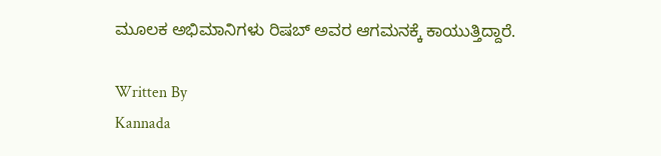ಮೂಲಕ ಅಭಿಮಾನಿಗಳು ರಿಷಬ್ ಅವರ ಆಗಮನಕ್ಕೆ ಕಾಯುತ್ತಿದ್ದಾರೆ.

Written By
Kannada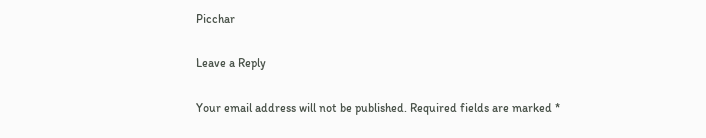Picchar

Leave a Reply

Your email address will not be published. Required fields are marked *